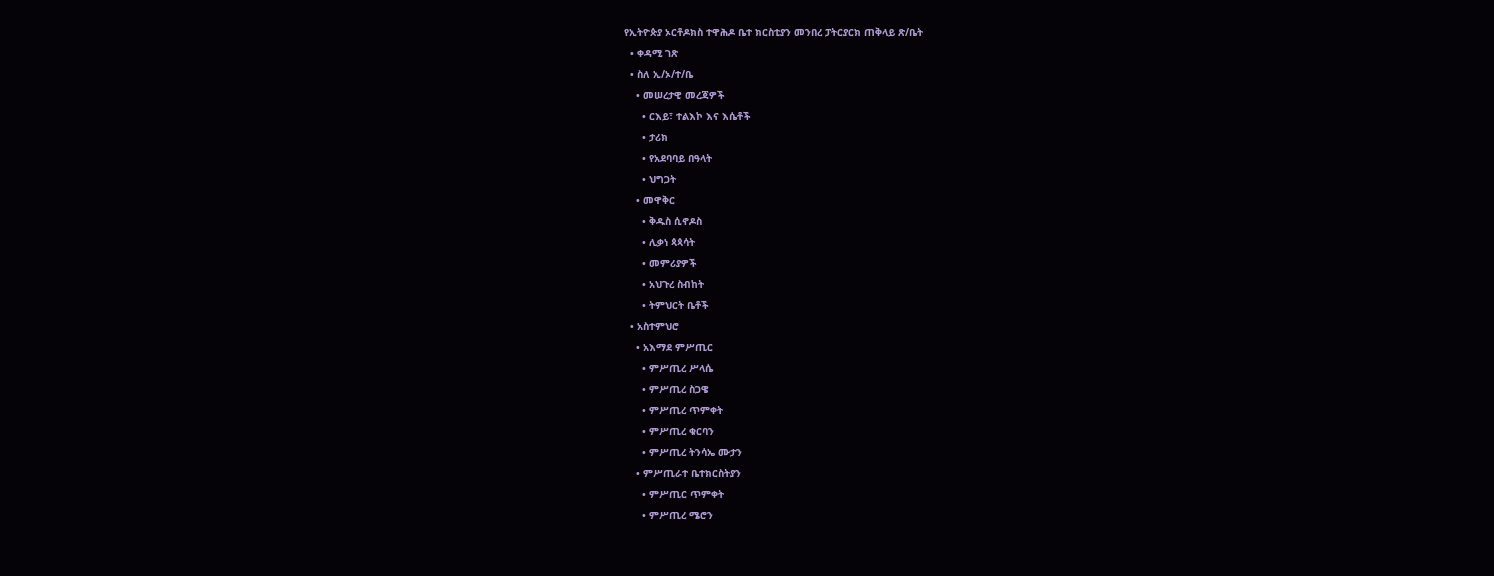የኢትዮጵያ ኦርቶዶክስ ተዋሕዶ ቤተ ክርስቲያን መንበረ ፓትርያርክ ጠቅላይ ጽ/ቤት
  • ቀዳሚ ገጽ
  • ስለ ኢ/ኦ/ተ/ቤ
    • መሠረታዊ መረጃዎች
      • ርእይ፣ ተልእኮ እና እሴቶች
      • ታሪክ
      • የአደባባይ በዓላት
      • ህግጋት
    • መዋቅር
      • ቅዱስ ሲኖዶስ
      • ሊቃነ ጳጳሳት
      • መምሪያዎች
      • አህጉረ ስብከት
      • ትምህርት ቤቶች
  • አስተምህሮ
    • አእማደ ምሥጢር
      • ምሥጢረ ሥላሴ
      • ምሥጢረ ስጋዌ
      • ምሥጢረ ጥምቀት
      • ምሥጢረ ቁርባን
      • ምሥጢረ ትንሳኤ ሙታን
    • ምሥጢራተ ቤተክርስትያን
      • ምሥጢር ጥምቀት
      • ምሥጢረ ሜሮን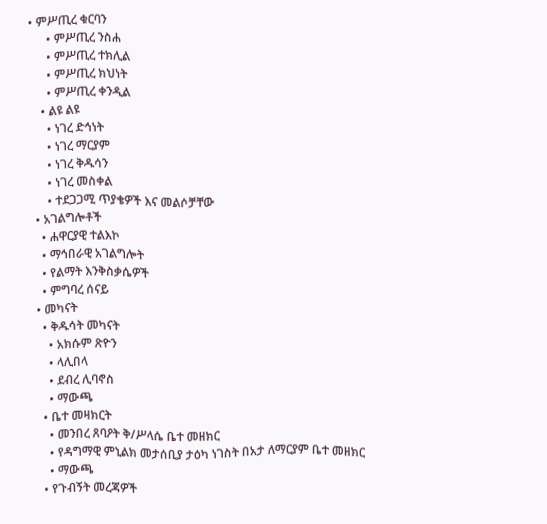• ምሥጢረ ቁርባን
      • ምሥጢረ ንስሐ
      • ምሥጢረ ተክሊል
      • ምሥጢረ ክህነት
      • ምሥጢረ ቀንዲል
    • ልዩ ልዩ
      • ነገረ ድኅነት
      • ነገረ ማርያም
      • ነገረ ቅዱሳን
      • ነገረ መስቀል
      • ተደጋጋሚ ጥያቄዎች እና መልሶቻቸው
  • አገልግሎቶች
    • ሐዋርያዊ ተልእኮ
    • ማኅበራዊ አገልግሎት
    • የልማት እንቅስቃሴዎች
    • ምግባረ ሰናይ
  • መካናት
    • ቅዱሳት መካናት
      • አክሱም ጽዮን
      • ላሊበላ
      • ደብረ ሊባኖስ
      • ማውጫ
    • ቤተ መዛክርት
      • መንበረ ጸባዖት ቅ/ሥላሴ ቤተ መዘክር
      • የዳግማዊ ምኒልክ መታሰቢያ ታዕካ ነገስት በአታ ለማርያም ቤተ መዘክር
      • ማውጫ
    • የጉብኝት መረጃዎች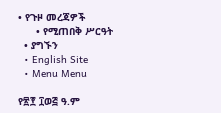• የጉዞ መረጃዎች
      • የሚጠበቅ ሥርዓት
  • ያግኙን
  • English Site
  • Menu Menu

የ፳፻ ፲ወ፭ ዓ.ም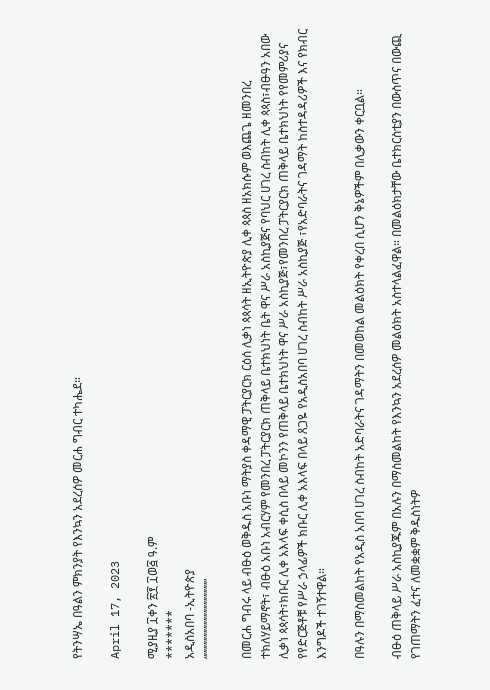የትንሣኤ በዓልን ምክንያት የእንኳን አደረሰዎ መርሐ ግብር ተካሔደ።

April 17, 2023

ሚያዚያ ፲ቀን ፳፻ ፲ወ፭ ዓ.ም
*******
አዲስአበባ -ኢትዮጵያ
“”””””””””””””””””””

በመርሐ ግብሩ ላይ ብፁዕ ወቅዱስ አቡነ ማትያስ ቀዳማዊ ፓትርያርክ ርዕሰ ሊቃነ ጳጳሳት ዘኢትዮጵያ ሊቀ ጳጳስ ዘአክሱም ወእጨጌ ዘመንበረ ተክለሃይማኖት፣ ብፁዕ አቡነ አብርሃም የመንበረ ፓትርያርክ ጠቅላይ ቤተክህነት ቤት ዋና ሥራ አስኪያጅና የባህር ሀገረ ስብከት ሊቀ ጳጳስ፣ብፁዓን አበው ሊቃነ ጳጳሳት፣ክቡር ሊቀ አእላፍ ቀሲስ በላይ መኮንን የጠቅላይ ቤተክህነት ዋና ሥራ አስኪያጅ፣የመንበረ ፓትርያርክ ጠቅላይ ቤተክህነት የየመምሪያና የየድርጅቶቹ የሥራ ኃላፊዎች ክቡር ሊቀ አእላፍ በላይ ጸጋዬ የአዲስአበባ ሀገረ ስብከት ሥራ አስኪያጅ ፣የአድባራትና ገዳማት ከስተዳዳሪዎች እና የክብር እንግዶች ተገኝተዋል።

በዓሉን በማስመልከት የአዲስ አበባ ሀገረ ስብከት አድባራትና ገዳማትን በመወከል መልዕክት የቀረበ ሲሆን ቅኔዎችም በሊቃውን ቀርቧል።

ብፁዕ ጠቅላይ ሥራ አስኪያጁም በአሉን በማስመልከት የእንኳን አደረሰዎ መልዕክት አስተላልፈዋል። በመልዕክታቸው ቤተክርስቲያን በውስጥና በውጪ የገጠማትን ፈተና ለመቋቋም ቅዱስነትዎ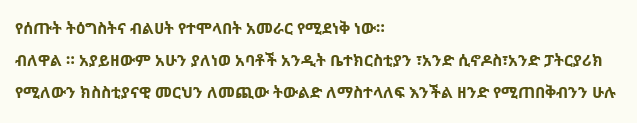የሰጡት ትዕግስትና ብልሀት የተሞላበት አመራር የሚደነቅ ነው።
ብለዋል ። አያይዘውም አሁን ያለነወ አባቶች አንዲት ቤተክርስቲያን ፣አንድ ሲኖዶስ፣አንድ ፓትርያሪክ የሚለውን ክስስቲያናዊ መርህን ለመጪው ትውልድ ለማስተላለፍ እንችል ዘንድ የሚጠበቅብንን ሁሉ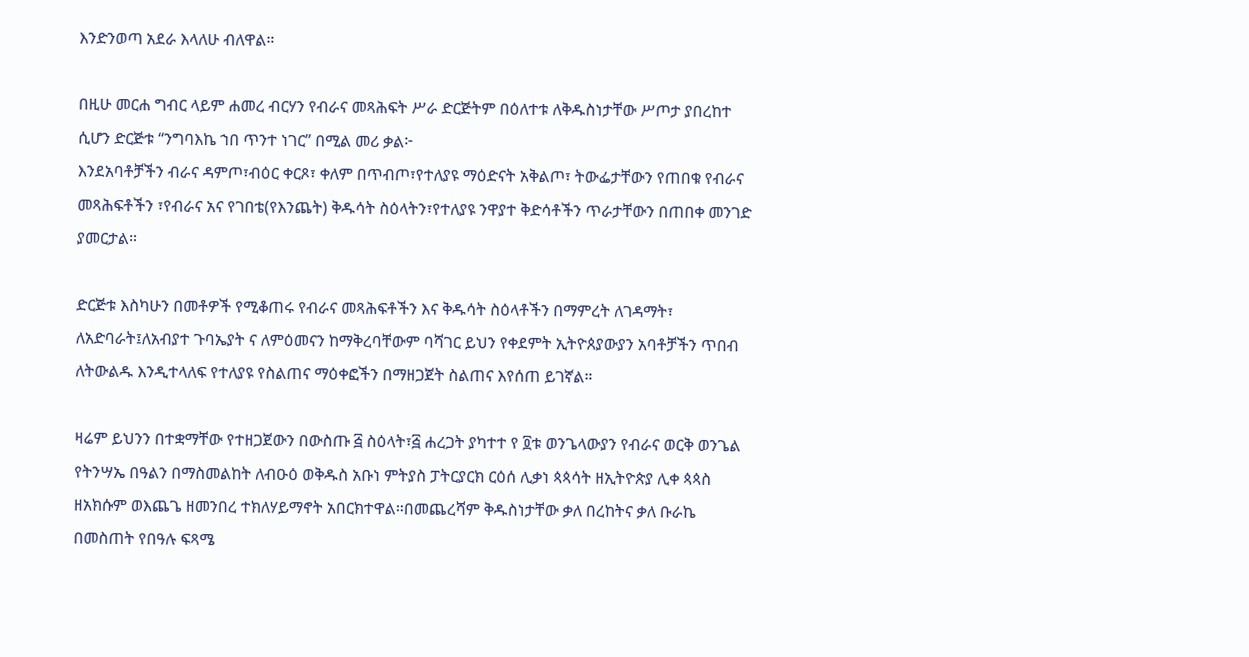እንድንወጣ አደራ እላለሁ ብለዋል።

በዚሁ መርሐ ግብር ላይም ሐመረ ብርሃን የብራና መጻሕፍት ሥራ ድርጅትም በዕለተቱ ለቅዱስነታቸው ሥጦታ ያበረከተ ሲሆን ድርጅቱ “ንግባእኬ ኀበ ጥንተ ነገር” በሚል መሪ ቃል፦
እንደአባቶቻችን ብራና ዳምጦ፣ብዕር ቀርጾ፣ ቀለም በጥብጦ፣የተለያዩ ማዕድናት አቅልጦ፣ ትውፌታቸውን የጠበቁ የብራና መጻሕፍቶችን ፣የብራና አና የገበቴ(የእንጨት) ቅዱሳት ስዕላትን፣የተለያዩ ንዋያተ ቅድሳቶችን ጥራታቸውን በጠበቀ መንገድ ያመርታል።

ድርጅቱ እስካሁን በመቶዎች የሚቆጠሩ የብራና መጻሕፍቶችን እና ቅዱሳት ስዕላቶችን በማምረት ለገዳማት፣ ለአድባራት፤ለአብያተ ጉባኤያት ና ለምዕመናን ከማቅረባቸውም ባሻገር ይህን የቀደምት ኢትዮጰያውያን አባቶቻችን ጥበብ ለትውልዱ እንዲተላለፍ የተለያዩ የስልጠና ማዕቀፎችን በማዘጋጀት ስልጠና እየሰጠ ይገኛል።

ዛሬም ይህንን በተቋማቸው የተዘጋጀውን በውስጡ ፭ ስዕላት፣፭ ሐረጋት ያካተተ የ ፬ቱ ወንጌላውያን የብራና ወርቅ ወንጌል የትንሣኤ በዓልን በማስመልከት ለብዑዕ ወቅዱስ አቡነ ምትያስ ፓትርያርክ ርዕሰ ሊቃነ ጳጳሳት ዘኢትዮጵያ ሊቀ ጳጳስ ዘአክሱም ወእጨጌ ዘመንበረ ተክለሃይማኖት አበርክተዋል።በመጨረሻም ቅዱስነታቸው ቃለ በረከትና ቃለ ቡራኬ በመስጠት የበዓሉ ፍጻሜ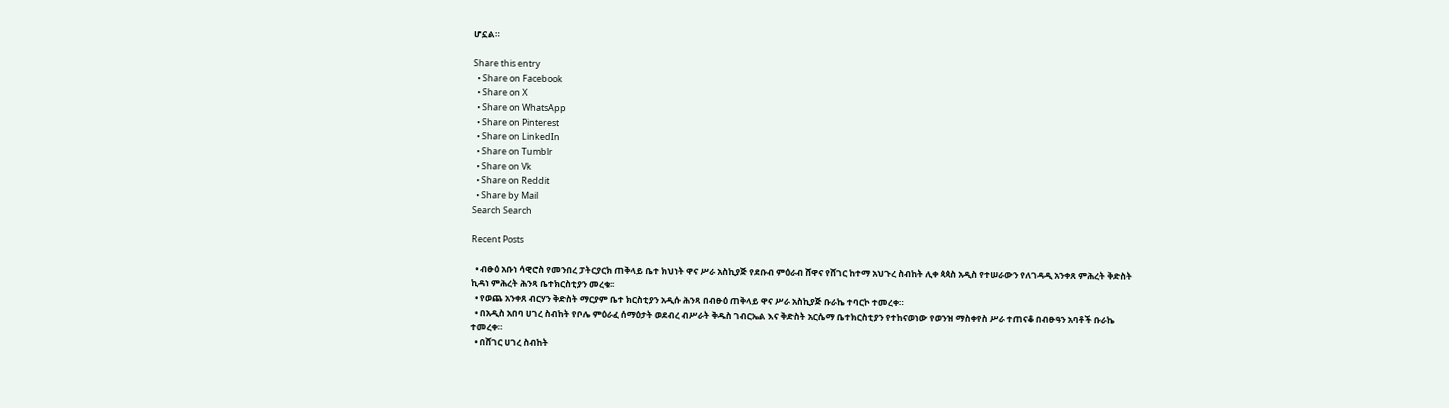ሆኗል።

Share this entry
  • Share on Facebook
  • Share on X
  • Share on WhatsApp
  • Share on Pinterest
  • Share on LinkedIn
  • Share on Tumblr
  • Share on Vk
  • Share on Reddit
  • Share by Mail
Search Search

Recent Posts

  • ብፁዕ አቡነ ሳዊሮስ የመንበረ ፓትርያርክ ጠቅላይ ቤተ ክህነት ዋና ሥራ አስኪያጅ የደቡብ ምዕራብ ሸዋና የሸገር ከተማ አህጉረ ስብከት ሊቀ ጳጳስ አዲስ የተሠራውን የለገዳዲ አንቀጸ ምሕረት ቅድስት ኪዳነ ምሕረት ሕንጻ ቤተክርስቲያን መረቁ፡፡
  • የወጨ አንቀጸ ብርሃን ቅድስት ማርያም ቤተ ክርስቲያን አዲሱ ሕንጻ በብፁዕ ጠቅላይ ዋና ሥራ አስኪያጅ ቡራኬ ተባርኮ ተመረቀ።
  • በአዲስ አበባ ሀገረ ስብከት የቦሌ ምዕራፈ ሰማዕታት ወደብረ ብሥራት ቅዱስ ገብርኤል እና ቅድስት አርሴማ ቤተክርስቲያን የተከናወነው የወንዝ ማስቀየስ ሥራ ተጠናቆ በብፁዓን አባቶች ቡራኬ ተመረቀ።
  • በሸገር ሀገረ ስብከት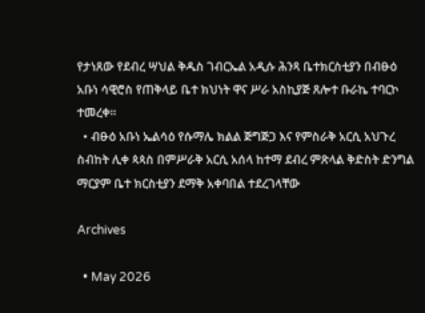የታነጸው የደብረ ሣህል ቅዱስ ገብርኤል አዲሱ ሕንጻ ቤተክርስቲያን በብፁዕ አቡነ ሳዊሮስ የጠቅላይ ቤተ ክህነት ዋና ሥራ አስኪያጅ ጸሎተ ቡራኬ ተባርኮ ተመረቀ።
  • ብፁዕ አቡነ ኤልሳዕ የሱማሌ ክልል ጅግጅጋ እና የምስራቅ አርሲ አህጉረ ስብከት ሊቀ ጳጳስ በምሥራቅ አርሲ አሰላ ከተማ ደብረ ምጽላል ቅድስት ድንግል ማርያም ቤተ ክርስቲያን ደማቅ አቀባበል ተደረገላቸው

Archives

  • May 2026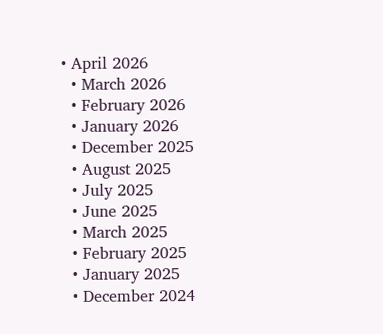• April 2026
  • March 2026
  • February 2026
  • January 2026
  • December 2025
  • August 2025
  • July 2025
  • June 2025
  • March 2025
  • February 2025
  • January 2025
  • December 2024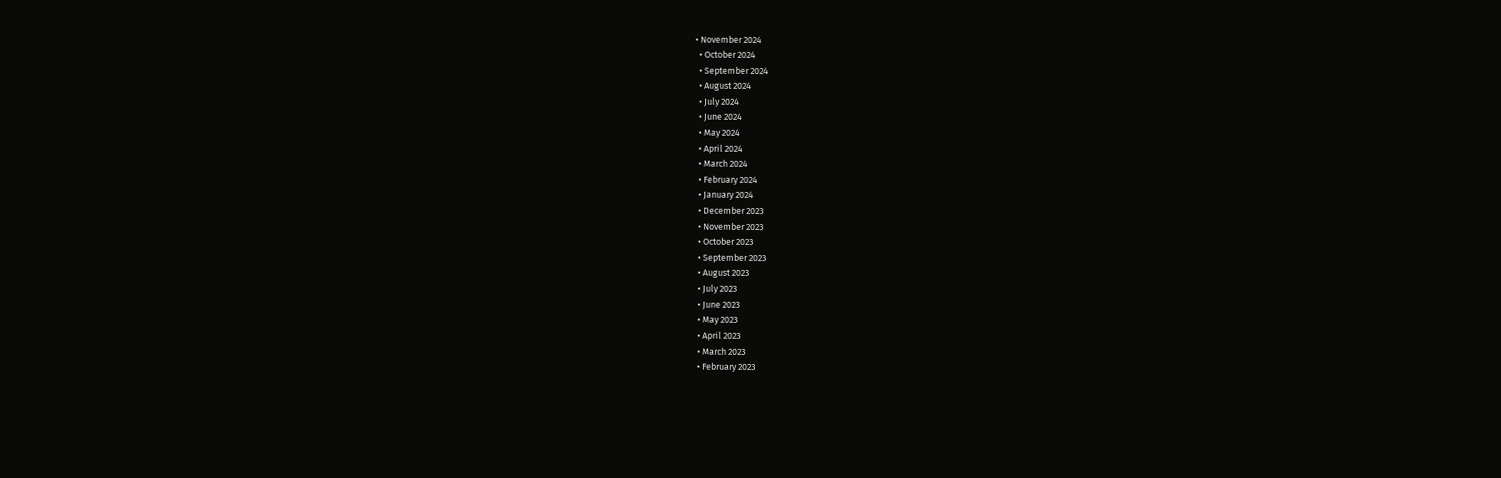• November 2024
  • October 2024
  • September 2024
  • August 2024
  • July 2024
  • June 2024
  • May 2024
  • April 2024
  • March 2024
  • February 2024
  • January 2024
  • December 2023
  • November 2023
  • October 2023
  • September 2023
  • August 2023
  • July 2023
  • June 2023
  • May 2023
  • April 2023
  • March 2023
  • February 2023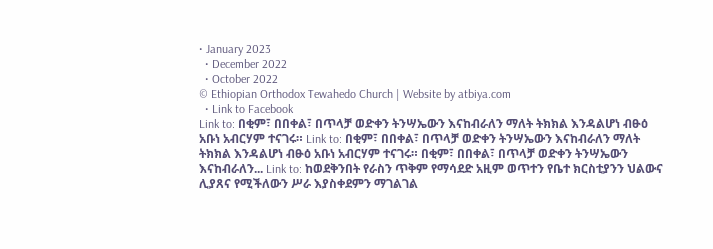• January 2023
  • December 2022
  • October 2022
© Ethiopian Orthodox Tewahedo Church | Website by atbiya.com
  • Link to Facebook
Link to: በቂም፣ በበቀል፣ በጥላቻ ወድቀን ትንሣኤውን እናከብራለን ማለት ትክክል እንዳልሆነ ብፁዕ አቡነ አብርሃም ተናገሩ። Link to: በቂም፣ በበቀል፣ በጥላቻ ወድቀን ትንሣኤውን እናከብራለን ማለት ትክክል እንዳልሆነ ብፁዕ አቡነ አብርሃም ተናገሩ። በቂም፣ በበቀል፣ በጥላቻ ወድቀን ትንሣኤውን እናከብራለን... Link to: ከወደቅንበት የራስን ጥቅም የማሳደድ አዚም ወጥተን የቤተ ክርስቲያንን ህልውና ሊያጸና የሚችለውን ሥራ እያስቀደምን ማገልገል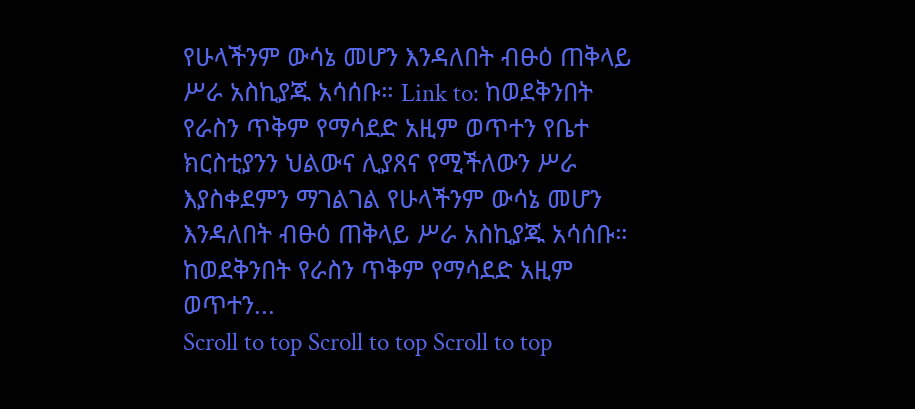የሁላችንም ውሳኔ መሆን እንዳለበት ብፁዕ ጠቅላይ ሥራ አስኪያጁ አሳሰቡ። Link to: ከወደቅንበት የራስን ጥቅም የማሳደድ አዚም ወጥተን የቤተ ክርስቲያንን ህልውና ሊያጸና የሚችለውን ሥራ እያስቀደምን ማገልገል የሁላችንም ውሳኔ መሆን እንዳለበት ብፁዕ ጠቅላይ ሥራ አስኪያጁ አሳሰቡ። ከወደቅንበት የራስን ጥቅም የማሳደድ አዚም ወጥተን...
Scroll to top Scroll to top Scroll to top